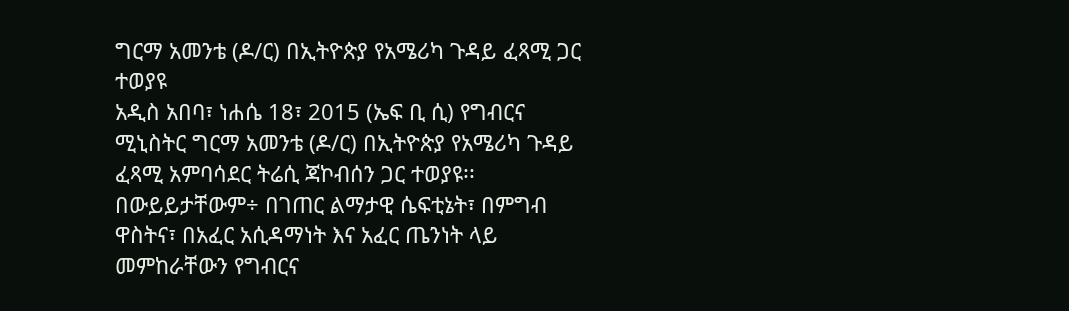ግርማ አመንቴ (ዶ/ር) በኢትዮጵያ የአሜሪካ ጉዳይ ፈጻሚ ጋር ተወያዩ
አዲስ አበባ፣ ነሐሴ 18፣ 2015 (ኤፍ ቢ ሲ) የግብርና ሚኒስትር ግርማ አመንቴ (ዶ/ር) በኢትዮጵያ የአሜሪካ ጉዳይ ፈጻሚ አምባሳደር ትሬሲ ጃኮብሰን ጋር ተወያዩ፡፡
በውይይታቸውም÷ በገጠር ልማታዊ ሴፍቲኔት፣ በምግብ ዋስትና፣ በአፈር አሲዳማነት እና አፈር ጤንነት ላይ መምከራቸውን የግብርና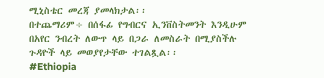ሚኒስቴር መረጃ ያመላክታል፡፡
በተጨማሪም÷ በሰፋፊ የግብርና ኢንቨስትመንት እንዲሁም በአየር ንብረት ለውጥ ላይ በጋራ ለመስራት በሚያስችሉ ጉዳዮች ላይ መወያየታቸው ተገልጿል፡፡
#Ethiopia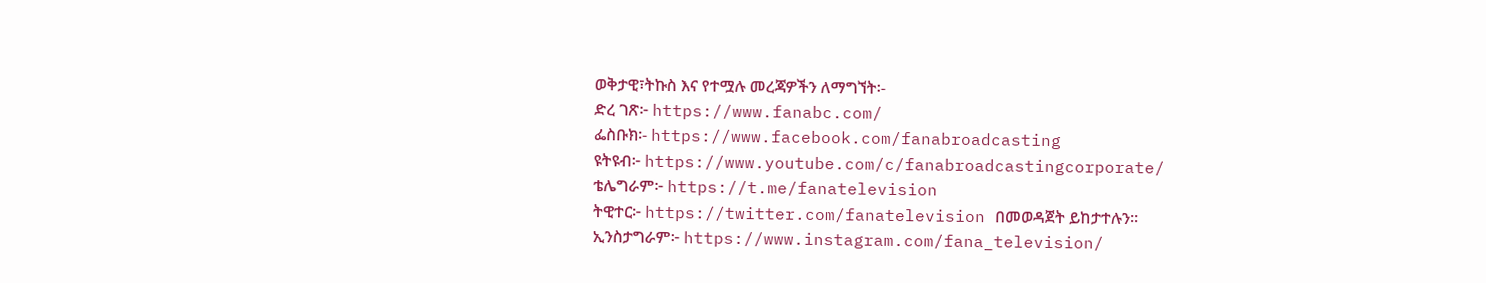ወቅታዊ፣ትኩስ እና የተሟሉ መረጃዎችን ለማግኘት፡-
ድረ ገጽ፦ https://www.fanabc.com/
ፌስቡክ፡- https://www.facebook.com/fanabroadcasting
ዩትዩብ፦ https://www.youtube.com/c/fanabroadcastingcorporate/
ቴሌግራም፦ https://t.me/fanatelevision
ትዊተር፦ https://twitter.com/fanatelevision በመወዳጀት ይከታተሉን፡፡
ኢንስታግራም፦ https://www.instagram.com/fana_television/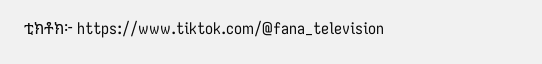ቲክቶክ፦ https://www.tiktok.com/@fana_television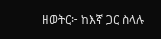ዘወትር፦ ከእኛ ጋር ስላሉ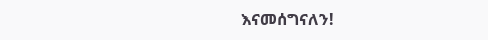እናመሰግናለን!